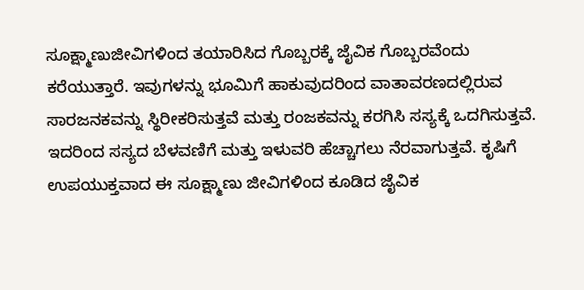ಸೂಕ್ಷ್ಮಾಣುಜೀವಿಗಳಿಂದ ತಯಾರಿಸಿದ ಗೊಬ್ಬರಕ್ಕೆ ಜೈವಿಕ ಗೊಬ್ಬರವೆಂದು ಕರೆಯುತ್ತಾರೆ. ಇವುಗಳನ್ನು ಭೂಮಿಗೆ ಹಾಕುವುದರಿಂದ ವಾತಾವರಣದಲ್ಲಿರುವ ಸಾರಜನಕವನ್ನು ಸ್ಥಿರೀಕರಿಸುತ್ತವೆ ಮತ್ತು ರಂಜಕವನ್ನು ಕರಗಿಸಿ ಸಸ್ಯಕ್ಕೆ ಒದಗಿಸುತ್ತವೆ. ಇದರಿಂದ ಸಸ್ಯದ ಬೆಳವಣಿಗೆ ಮತ್ತು ಇಳುವರಿ ಹೆಚ್ಚಾಗಲು ನೆರವಾಗುತ್ತವೆ. ಕೃಷಿಗೆ ಉಪಯುಕ್ತವಾದ ಈ ಸೂಕ್ಷ್ಮಾಣು ಜೀವಿಗಳಿಂದ ಕೂಡಿದ ಜೈವಿಕ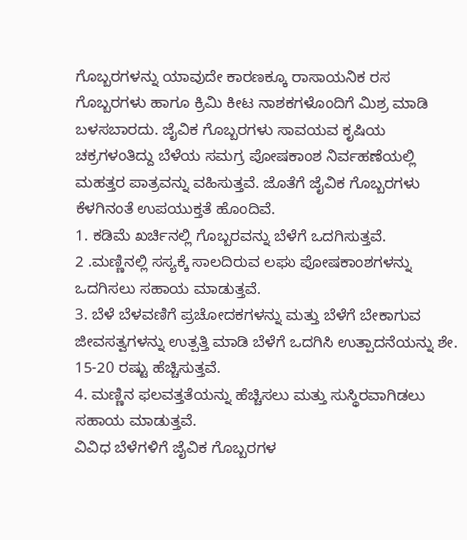ಗೊಬ್ಬರಗಳನ್ನು ಯಾವುದೇ ಕಾರಣಕ್ಕೂ ರಾಸಾಯನಿಕ ರಸ ಗೊಬ್ಬರಗಳು ಹಾಗೂ ಕ್ರಿಮಿ ಕೀಟ ನಾಶಕಗಳೊಂದಿಗೆ ಮಿಶ್ರ ಮಾಡಿ ಬಳಸಬಾರದು. ಜೈವಿಕ ಗೊಬ್ಬರಗಳು ಸಾವಯವ ಕೃಷಿಯ ಚಕ್ರಗಳಂತಿದ್ದು ಬೆಳೆಯ ಸಮಗ್ರ ಪೋಷಕಾಂಶ ನಿರ್ವಹಣೆಯಲ್ಲಿ ಮಹತ್ತರ ಪಾತ್ರವನ್ನು ವಹಿಸುತ್ತವೆ. ಜೊತೆಗೆ ಜೈವಿಕ ಗೊಬ್ಬರಗಳು ಕೆಳಗಿನಂತೆ ಉಪಯುಕ್ತತೆ ಹೊಂದಿವೆ.
1. ಕಡಿಮೆ ಖರ್ಚಿನಲ್ಲಿ ಗೊಬ್ಬರವನ್ನು ಬೆಳೆಗೆ ಒದಗಿಸುತ್ತವೆ.
2 .ಮಣ್ಣಿನಲ್ಲಿ ಸಸ್ಯಕ್ಕೆ ಸಾಲದಿರುವ ಲಘು ಪೋಷಕಾಂಶಗಳನ್ನು ಒದಗಿಸಲು ಸಹಾಯ ಮಾಡುತ್ತವೆ.
3. ಬೆಳೆ ಬೆಳವಣಿಗೆ ಪ್ರಚೋದಕಗಳನ್ನು ಮತ್ತು ಬೆಳೆಗೆ ಬೇಕಾಗುವ ಜೀವಸತ್ವಗಳನ್ನು ಉತ್ಪತ್ತಿ ಮಾಡಿ ಬೆಳೆಗೆ ಒದಗಿಸಿ ಉತ್ಪಾದನೆಯನ್ನು ಶೇ. 15-20 ರಷ್ಟು ಹೆಚ್ಚಿಸುತ್ತವೆ.
4. ಮಣ್ಣಿನ ಫಲವತ್ತತೆಯನ್ನು ಹೆಚ್ಚಿಸಲು ಮತ್ತು ಸುಸ್ಥಿರವಾಗಿಡಲು ಸಹಾಯ ಮಾಡುತ್ತವೆ.
ವಿವಿಧ ಬೆಳೆಗಳಿಗೆ ಜೈವಿಕ ಗೊಬ್ಬರಗಳ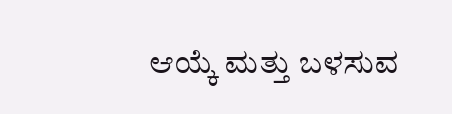ಆಯ್ಕೆ ಮತ್ತು ಬಳಸುವ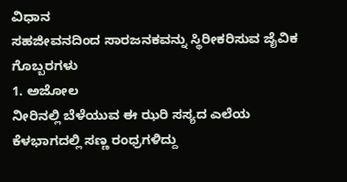ವಿಧಾನ
ಸಹಜೀವನದಿಂದ ಸಾರಜನಕವನ್ನು ಸ್ಥಿರೀಕರಿಸುವ ಜೈವಿಕ ಗೊಬ್ಬರಗಳು
1. ಅಜೋಲ
ನೀರಿನಲ್ಲಿ ಬೆಳೆಯುವ ಈ ಝರಿ ಸಸ್ಯದ ಎಲೆಯ ಕೆಳಭಾಗದಲ್ಲಿ ಸಣ್ಣ ರಂಧ್ರಗಳಿದ್ದು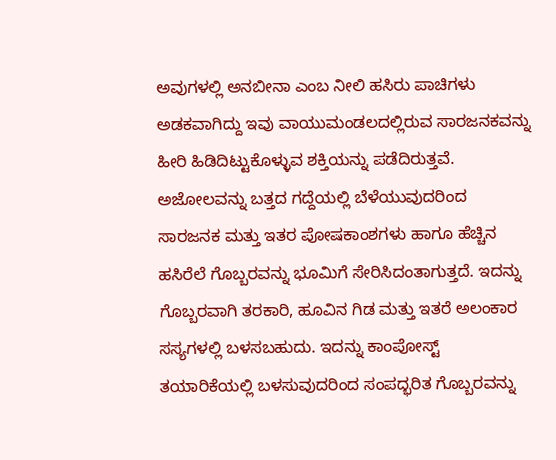ಅವುಗಳಲ್ಲಿ ಅನಬೀನಾ ಎಂಬ ನೀಲಿ ಹಸಿರು ಪಾಚಿಗಳು ಅಡಕವಾಗಿದ್ದು ಇವು ವಾಯುಮಂಡಲದಲ್ಲಿರುವ ಸಾರಜನಕವನ್ನು ಹೀರಿ ಹಿಡಿದಿಟ್ಟುಕೊಳ್ಳುವ ಶಕ್ತಿಯನ್ನು ಪಡೆದಿರುತ್ತವೆ. ಅಜೋಲವನ್ನು ಬತ್ತದ ಗದ್ದೆಯಲ್ಲಿ ಬೆಳೆಯುವುದರಿಂದ ಸಾರಜನಕ ಮತ್ತು ಇತರ ಪೋಷಕಾಂಶಗಳು ಹಾಗೂ ಹೆಚ್ಚಿನ ಹಸಿರೆಲೆ ಗೊಬ್ಬರವನ್ನು ಭೂಮಿಗೆ ಸೇರಿಸಿದಂತಾಗುತ್ತದೆ. ಇದನ್ನು ಗೊಬ್ಬರವಾಗಿ ತರಕಾರಿ, ಹೂವಿನ ಗಿಡ ಮತ್ತು ಇತರೆ ಅಲಂಕಾರ ಸಸ್ಯಗಳಲ್ಲಿ ಬಳಸಬಹುದು. ಇದನ್ನು ಕಾಂಪೋಸ್ಟ್ ತಯಾರಿಕೆಯಲ್ಲಿ ಬಳಸುವುದರಿಂದ ಸಂಪದ್ಭರಿತ ಗೊಬ್ಬರವನ್ನು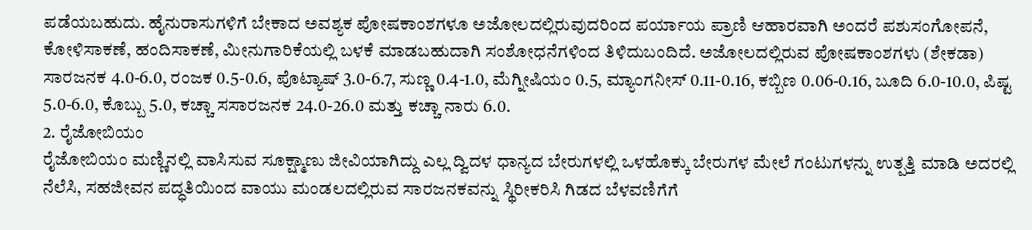ಪಡೆಯಬಹುದು. ಹೈನುರಾಸುಗಳಿಗೆ ಬೇಕಾದ ಅವಶ್ಯಕ ಪೋಷಕಾಂಶಗಳೂ ಅಜೋಲದಲ್ಲಿರುವುದರಿಂದ ಪರ್ಯಾಯ ಪ್ರಾಣಿ ಆಹಾರವಾಗಿ ಅಂದರೆ ಪಶುಸಂಗೋಪನೆ, ಕೋಳಿಸಾಕಣೆ, ಹಂದಿಸಾಕಣೆ, ಮೀನುಗಾರಿಕೆಯಲ್ಲಿ ಬಳಕೆ ಮಾಡಬಹುದಾಗಿ ಸಂಶೋಧನೆಗಳಿಂದ ತಿಳಿದುಬಂದಿದೆ. ಅಜೋಲದಲ್ಲಿರುವ ಪೋಷಕಾಂಶಗಳು (ಶೇಕಡಾ) ಸಾರಜನಕ 4.0-6.0, ರಂಜಕ 0.5-0.6, ಪೊಟ್ಯಾಷ್ 3.0-6.7, ಸುಣ್ಣ 0.4-1.0, ಮೆಗ್ನೀಷಿಯಂ 0.5, ಮ್ಯಾಂಗನೀಸ್ 0.11-0.16, ಕಬ್ಬಿಣ 0.06-0.16, ಬೂದಿ 6.0-10.0, ಪಿಷ್ಟ 5.0-6.0, ಕೊಬ್ಬು 5.0, ಕಚ್ಚಾ ಸಸಾರಜನಕ 24.0-26.0 ಮತ್ತು ಕಚ್ಚಾ ನಾರು 6.0.
2. ರೈಜೋಬಿಯಂ
ರೈಜೋಬಿಯಂ ಮಣ್ಣಿನಲ್ಲಿ ವಾಸಿಸುವ ಸೂಕ್ಷ್ಮಾಣು ಜೀವಿಯಾಗಿದ್ದು ಎಲ್ಲ ದ್ವಿದಳ ಧಾನ್ಯದ ಬೇರುಗಳಲ್ಲಿ ಒಳಹೊಕ್ಕು ಬೇರುಗಳ ಮೇಲೆ ಗಂಟುಗಳನ್ನು ಉತ್ಪತ್ತಿ ಮಾಡಿ ಅದರಲ್ಲಿ ನೆಲೆಸಿ, ಸಹಜೀವನ ಪದ್ಧತಿಯಿಂದ ವಾಯು ಮಂಡಲದಲ್ಲಿರುವ ಸಾರಜನಕವನ್ನು ಸ್ಥಿರೀಕರಿಸಿ ಗಿಡದ ಬೆಳವಣಿಗೆಗೆ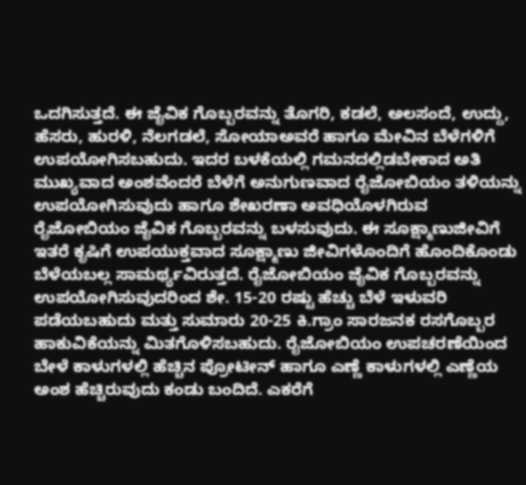ಒದಗಿಸುತ್ತದೆ. ಈ ಜೈವಿಕ ಗೊಬ್ಬರವನ್ನು ತೊಗರಿ, ಕಡಲೆ, ಅಲಸಂದೆ, ಉದ್ದು, ಹೆಸರು, ಹುರಳಿ, ನೆಲಗಡಲೆ, ಸೋಯಾಅವರೆ ಹಾಗೂ ಮೇವಿನ ಬೆಳೆಗಳಿಗೆ ಉಪಯೋಗಿಸಬಹುದು. ಇದರ ಬಳಕೆಯಲ್ಲಿ ಗಮನದಲ್ಲಿಡಬೇಕಾದ ಅತಿ ಮುಖ್ಯವಾದ ಅಂಶವೆಂದರೆ ಬೆಳೆಗೆ ಅನುಗುಣವಾದ ರೈಜೋಬಿಯಂ ತಳಿಯನ್ನು ಉಪಯೋಗಿಸುವುದು ಹಾಗೂ ಶೇಖರಣಾ ಅವಧಿಯೊಳಗಿರುವ ರೈಜೋಬಿಯಂ ಜೈವಿಕ ಗೊಬ್ಬರವನ್ನು ಬಳಸುವುದು. ಈ ಸೂಕ್ಷ್ಮಾಣುಜೀವಿಗೆ ಇತರೆ ಕೃಷಿಗೆ ಉಪಯುಕ್ತವಾದ ಸೂಕ್ಷ್ಮಾಣು ಜೀವಿಗಳೊಂದಿಗೆ ಹೊಂದಿಕೊಂಡು ಬೆಳೆಯಬಲ್ಲ ಸಾಮರ್ಥ್ಯವಿರುತ್ತದೆ. ರೈಜೋಬಿಯಂ ಜೈವಿಕ ಗೊಬ್ಬರವನ್ನು ಉಪಯೋಗಿಸುವುದರಿಂದ ಶೇ. 15-20 ರಷ್ಟು ಹೆಚ್ಚು ಬೆಳೆ ಇಳುವರಿ ಪಡೆಯಬಹುದು ಮತ್ತು ಸುಮಾರು 20-25 ಕಿ.ಗ್ರಾಂ ಸಾರಜನಕ ರಸಗೊಬ್ಬರ ಹಾಕುವಿಕೆಯನ್ನು ಮಿತಗೊಳಿಸಬಹುದು. ರೈಜೋಬಿಯಂ ಉಪಚರಣೆಯಿಂದ ಬೇಳೆ ಕಾಳುಗಳಲ್ಲಿ ಹೆಚ್ಚಿನ ಪ್ರೋಟೀನ್ ಹಾಗೂ ಎಣ್ಣೆ ಕಾಳುಗಳಲ್ಲಿ ಎಣ್ಣೆಯ ಅಂಶ ಹೆಚ್ಚಿರುವುದು ಕಂಡು ಬಂದಿದೆ. ಎಕರೆಗೆ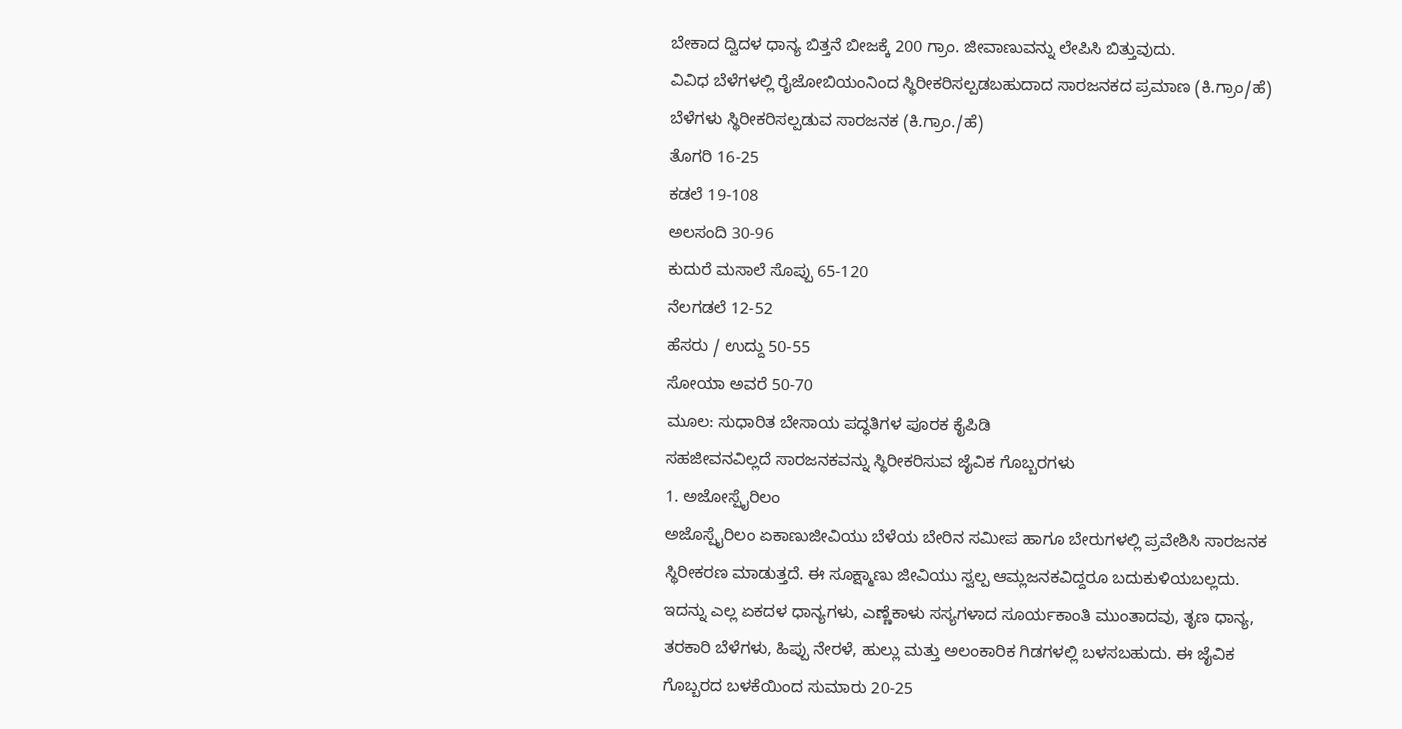ಬೇಕಾದ ದ್ವಿದಳ ಧಾನ್ಯ ಬಿತ್ತನೆ ಬೀಜಕ್ಕೆ 200 ಗ್ರಾಂ. ಜೀವಾಣುವನ್ನು ಲೇಪಿಸಿ ಬಿತ್ತುವುದು.
ವಿವಿಧ ಬೆಳೆಗಳಲ್ಲಿ ರೈಜೋಬಿಯಂನಿಂದ ಸ್ಥಿರೀಕರಿಸಲ್ಪಡಬಹುದಾದ ಸಾರಜನಕದ ಪ್ರಮಾಣ (ಕಿ.ಗ್ರಾಂ/ಹೆ)
ಬೆಳೆಗಳು ಸ್ಥಿರೀಕರಿಸಲ್ಪಡುವ ಸಾರಜನಕ (ಕಿ.ಗ್ರಾಂ./ಹೆ)
ತೊಗರಿ 16-25
ಕಡಲೆ 19-108
ಅಲಸಂದಿ 30-96
ಕುದುರೆ ಮಸಾಲೆ ಸೊಪ್ಪು 65-120
ನೆಲಗಡಲೆ 12-52
ಹೆಸರು / ಉದ್ದು 50-55
ಸೋಯಾ ಅವರೆ 50-70
ಮೂಲ: ಸುಧಾರಿತ ಬೇಸಾಯ ಪದ್ಧತಿಗಳ ಪೂರಕ ಕೈಪಿಡಿ
ಸಹಜೀವನವಿಲ್ಲದೆ ಸಾರಜನಕವನ್ನು ಸ್ಥಿರೀಕರಿಸುವ ಜೈವಿಕ ಗೊಬ್ಬರಗಳು
1. ಅಜೋಸ್ಪೈರಿಲಂ
ಅಜೊಸ್ಪೈರಿಲಂ ಏಕಾಣುಜೀವಿಯು ಬೆಳೆಯ ಬೇರಿನ ಸಮೀಪ ಹಾಗೂ ಬೇರುಗಳಲ್ಲಿ ಪ್ರವೇಶಿಸಿ ಸಾರಜನಕ ಸ್ಥಿರೀಕರಣ ಮಾಡುತ್ತದೆ. ಈ ಸೂಕ್ಷ್ಮಾಣು ಜೀವಿಯು ಸ್ವಲ್ಪ ಆಮ್ಲಜನಕವಿದ್ದರೂ ಬದುಕುಳಿಯಬಲ್ಲದು. ಇದನ್ನು ಎಲ್ಲ ಏಕದಳ ಧಾನ್ಯಗಳು, ಎಣ್ಣೆಕಾಳು ಸಸ್ಯಗಳಾದ ಸೂರ್ಯಕಾಂತಿ ಮುಂತಾದವು, ತೃಣ ಧಾನ್ಯ, ತರಕಾರಿ ಬೆಳೆಗಳು, ಹಿಪ್ಪು ನೇರಳೆ, ಹುಲ್ಲು ಮತ್ತು ಅಲಂಕಾರಿಕ ಗಿಡಗಳಲ್ಲಿ ಬಳಸಬಹುದು. ಈ ಜೈವಿಕ ಗೊಬ್ಬರದ ಬಳಕೆಯಿಂದ ಸುಮಾರು 20-25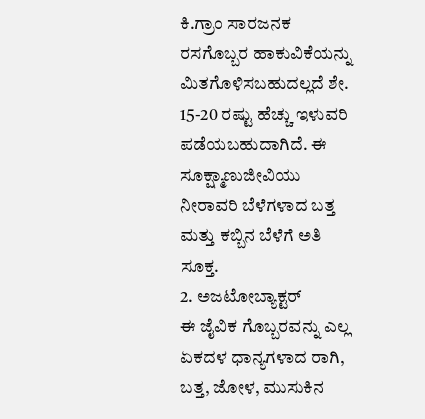ಕಿ.ಗ್ರಾಂ ಸಾರಜನಕ ರಸಗೊಬ್ಬರ ಹಾಕುವಿಕೆಯನ್ನು ಮಿತಗೊಳಿಸಬಹುದಲ್ಲದೆ ಶೇ. 15-20 ರಷ್ಟು ಹೆಚ್ಚು ಇಳುವರಿ ಪಡೆಯಬಹುದಾಗಿದೆ. ಈ ಸೂಕ್ಷ್ಮಾಣುಜೀವಿಯು ನೀರಾವರಿ ಬೆಳೆಗಳಾದ ಬತ್ತ ಮತ್ತು ಕಬ್ಬಿನ ಬೆಳೆಗೆ ಅತಿ ಸೂಕ್ತ.
2. ಅಜಟೋಬ್ಯಾಕ್ಟರ್
ಈ ಜೈವಿಕ ಗೊಬ್ಬರವನ್ನು ಎಲ್ಲ ಏಕದಳ ಧಾನ್ಯಗಳಾದ ರಾಗಿ, ಬತ್ತ, ಜೋಳ, ಮುಸುಕಿನ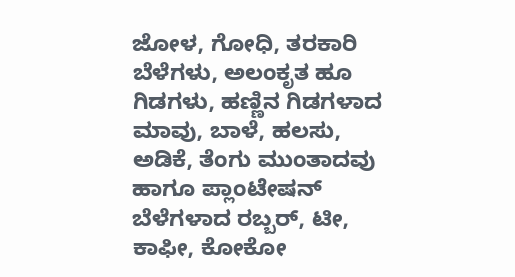ಜೋಳ, ಗೋಧಿ, ತರಕಾರಿ ಬೆಳೆಗಳು, ಅಲಂಕೃತ ಹೂ ಗಿಡಗಳು, ಹಣ್ಣಿನ ಗಿಡಗಳಾದ ಮಾವು, ಬಾಳೆ, ಹಲಸು, ಅಡಿಕೆ, ತೆಂಗು ಮುಂತಾದವು ಹಾಗೂ ಪ್ಲಾಂಟೇಷನ್ ಬೆಳೆಗಳಾದ ರಬ್ಬರ್, ಟೀ, ಕಾಫೀ, ಕೋಕೋ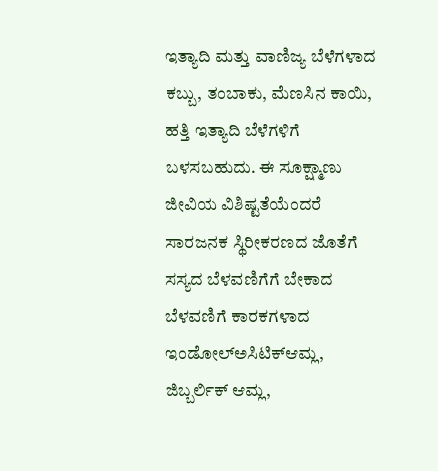ಇತ್ಯಾದಿ ಮತ್ತು ವಾಣಿಜ್ಯ ಬೆಳೆಗಳಾದ ಕಬ್ಬು, ತಂಬಾಕು, ಮೆಣಸಿನ ಕಾಯಿ, ಹತ್ತಿ ಇತ್ಯಾದಿ ಬೆಳೆಗಳಿಗೆ ಬಳಸಬಹುದು. ಈ ಸೂಕ್ಷ್ಮಾಣು ಜೀವಿಯ ವಿಶಿಷ್ಟತೆಯೆಂದರೆ ಸಾರಜನಕ ಸ್ಥಿರೀಕರಣದ ಜೊತೆಗೆ ಸಸ್ಯದ ಬೆಳವಣಿಗೆಗೆ ಬೇಕಾದ ಬೆಳವಣಿಗೆ ಕಾರಕಗಳಾದ ಇಂಡೋಲ್ಅಸಿಟಿಕ್ಆಮ್ಲ, ಜಿಬ್ಬರ್ಲಿಕ್ ಆಮ್ಲ,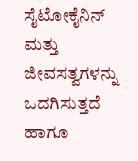ಸೈಟೋಕೈನಿನ್ ಮತ್ತು ಜೀವಸತ್ವಗಳನ್ನು ಒದಗಿಸುತ್ತದೆ ಹಾಗೂ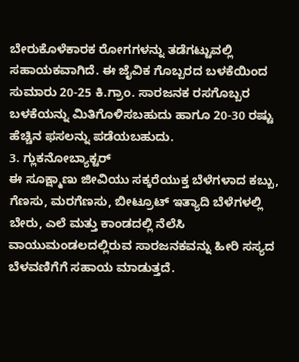ಬೇರುಕೊಳೆಕಾರಕ ರೋಗಗಳನ್ನು ತಡೆಗಟ್ಟುವಲ್ಲಿ ಸಹಾಯಕವಾಗಿದೆ. ಈ ಜೈವಿಕ ಗೊಬ್ಬರದ ಬಳಕೆಯಿಂದ ಸುಮಾರು 20-25 ಕಿ.ಗ್ರಾಂ. ಸಾರಜನಕ ರಸಗೊಬ್ಬರ ಬಳಕೆಯನ್ನು ಮಿತಿಗೊಳಿಸಬಹುದು ಹಾಗೂ 20-30 ರಷ್ಟು ಹೆಚ್ಚಿನ ಫಸಲನ್ನು ಪಡೆಯಬಹುದು.
3. ಗ್ಲುಕನೋಬ್ಯಾಕ್ಟರ್
ಈ ಸೂಕ್ಷ್ಮಾಣು ಜೀವಿಯು ಸಕ್ಕರೆಯುಕ್ತ ಬೆಳೆಗಳಾದ ಕಬ್ಬು, ಗೆಣಸು, ಮರಗೆಣಸು, ಬೀಟ್ರೂಟ್ ಇತ್ಯಾದಿ ಬೆಳೆಗಳಲ್ಲಿ ಬೇರು, ಎಲೆ ಮತ್ತು ಕಾಂಡದಲ್ಲಿ ನೆಲೆಸಿ ವಾಯುಮಂಡಲದಲ್ಲಿರುವ ಸಾರಜನಕವನ್ನು ಹೀರಿ ಸಸ್ಯದ ಬೆಳವಣಿಗೆಗೆ ಸಹಾಯ ಮಾಡುತ್ತದೆ.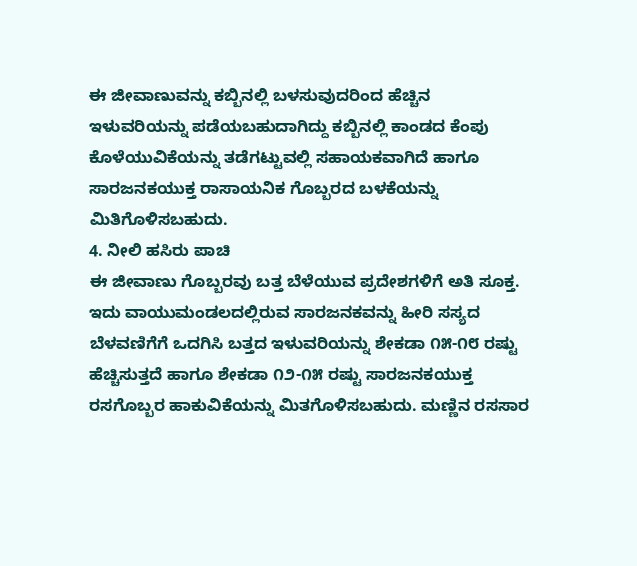ಈ ಜೀವಾಣುವನ್ನು ಕಬ್ಬಿನಲ್ಲಿ ಬಳಸುವುದರಿಂದ ಹೆಚ್ಚಿನ ಇಳುವರಿಯನ್ನು ಪಡೆಯಬಹುದಾಗಿದ್ದು ಕಬ್ಬಿನಲ್ಲಿ ಕಾಂಡದ ಕೆಂಪು ಕೊಳೆಯುವಿಕೆಯನ್ನು ತಡೆಗಟ್ಟುವಲ್ಲಿ ಸಹಾಯಕವಾಗಿದೆ ಹಾಗೂ ಸಾರಜನಕಯುಕ್ತ ರಾಸಾಯನಿಕ ಗೊಬ್ಬರದ ಬಳಕೆಯನ್ನು ಮಿತಿಗೊಳಿಸಬಹುದು.
4. ನೀಲಿ ಹಸಿರು ಪಾಚಿ
ಈ ಜೀವಾಣು ಗೊಬ್ಬರವು ಬತ್ತ ಬೆಳೆಯುವ ಪ್ರದೇಶಗಳಿಗೆ ಅತಿ ಸೂಕ್ತ. ಇದು ವಾಯುಮಂಡಲದಲ್ಲಿರುವ ಸಾರಜನಕವನ್ನು ಹೀರಿ ಸಸ್ಯದ ಬೆಳವಣಿಗೆಗೆ ಒದಗಿಸಿ ಬತ್ತದ ಇಳುವರಿಯನ್ನು ಶೇಕಡಾ ೧೫-೧೮ ರಷ್ಟು ಹೆಚ್ಚಿಸುತ್ತದೆ ಹಾಗೂ ಶೇಕಡಾ ೧೨-೧೫ ರಷ್ಟು ಸಾರಜನಕಯುಕ್ತ ರಸಗೊಬ್ಬರ ಹಾಕುವಿಕೆಯನ್ನು ಮಿತಗೊಳಿಸಬಹುದು. ಮಣ್ಣಿನ ರಸಸಾರ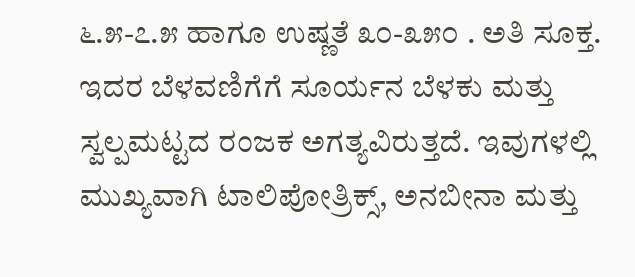೬.೫-೭.೫ ಹಾಗೂ ಉಷ್ಣತೆ ೩೦-೩೫೦ . ಅತಿ ಸೂಕ್ತ. ಇದರ ಬೆಳವಣಿಗೆಗೆ ಸೂರ್ಯನ ಬೆಳಕು ಮತ್ತು ಸ್ವಲ್ಪಮಟ್ಟದ ರಂಜಕ ಅಗತ್ಯವಿರುತ್ತದೆ. ಇವುಗಳಲ್ಲಿ ಮುಖ್ಯವಾಗಿ ಟಾಲಿಪೋತ್ರಿಕ್ಸ್, ಅನಬೀನಾ ಮತ್ತು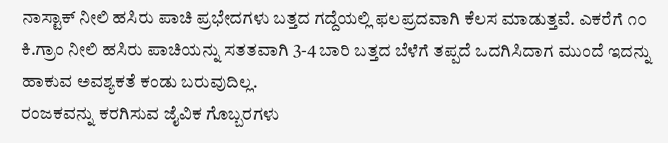ನಾಸ್ಟಾಕ್ ನೀಲಿ ಹಸಿರು ಪಾಚಿ ಪ್ರಭೇದಗಳು ಬತ್ತದ ಗದ್ದೆಯಲ್ಲಿ ಫಲಪ್ರದವಾಗಿ ಕೆಲಸ ಮಾಡುತ್ತವೆ. ಎಕರೆಗೆ ೧೦ ಕಿ.ಗ್ರಾಂ ನೀಲಿ ಹಸಿರು ಪಾಚಿಯನ್ನು ಸತತವಾಗಿ 3-4 ಬಾರಿ ಬತ್ತದ ಬೆಳೆಗೆ ತಪ್ಪದೆ ಒದಗಿಸಿದಾಗ ಮುಂದೆ ಇದನ್ನು ಹಾಕುವ ಅವಶ್ಯಕತೆ ಕಂಡು ಬರುವುದಿಲ್ಲ.
ರಂಜಕವನ್ನು ಕರಗಿಸುವ ಜೈವಿಕ ಗೊಬ್ಬರಗಳು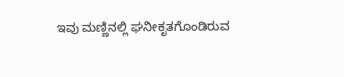ಇವು ಮಣ್ಣಿನಲ್ಲಿ ಘನೀಕೃತಗೊಂಡಿರುವ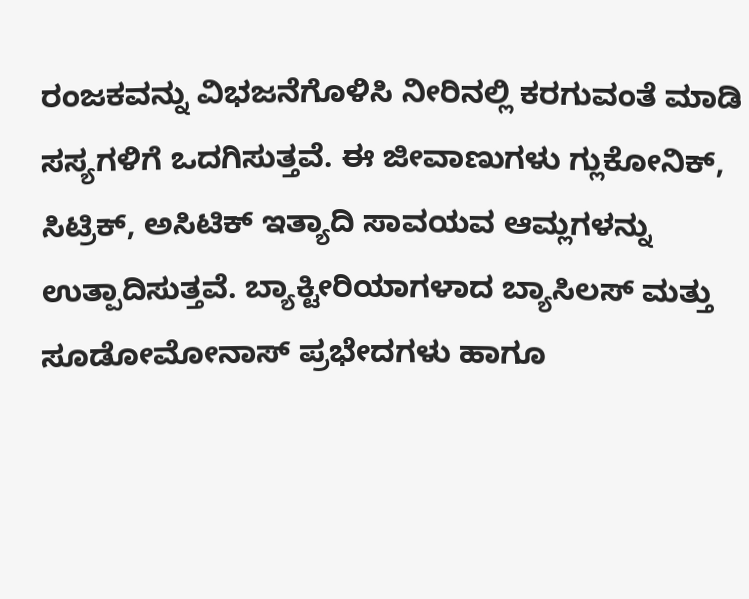ರಂಜಕವನ್ನು ವಿಭಜನೆಗೊಳಿಸಿ ನೀರಿನಲ್ಲಿ ಕರಗುವಂತೆ ಮಾಡಿ ಸಸ್ಯಗಳಿಗೆ ಒದಗಿಸುತ್ತವೆ. ಈ ಜೀವಾಣುಗಳು ಗ್ಲುಕೋನಿಕ್, ಸಿಟ್ರಿಕ್, ಅಸಿಟಿಕ್ ಇತ್ಯಾದಿ ಸಾವಯವ ಆಮ್ಲಗಳನ್ನು ಉತ್ಪಾದಿಸುತ್ತವೆ. ಬ್ಯಾಕ್ಟೀರಿಯಾಗಳಾದ ಬ್ಯಾಸಿಲಸ್ ಮತ್ತು ಸೂಡೋಮೋನಾಸ್ ಪ್ರಭೇದಗಳು ಹಾಗೂ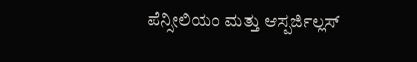ಪೆನ್ಸೀಲಿಯಂ ಮತ್ತು ಆಸ್ಪರ್ಜಿಲ್ಲಸ್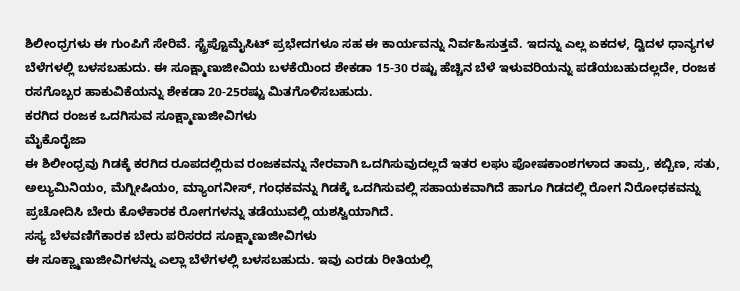ಶಿಲೀಂಧ್ರಗಳು ಈ ಗುಂಪಿಗೆ ಸೇರಿವೆ. ಸ್ಟ್ರೆಪ್ಟೊಮೈಸಿಟ್ ಪ್ರಭೇದಗಳೂ ಸಹ ಈ ಕಾರ್ಯವನ್ನು ನಿರ್ವಹಿಸುತ್ತವೆ. ಇದನ್ನು ಎಲ್ಲ ಏಕದಳ, ದ್ವಿದಳ ಧಾನ್ಯಗಳ ಬೆಳೆಗಳಲ್ಲಿ ಬಳಸಬಹುದು. ಈ ಸೂಕ್ಷ್ಮಾಣುಜೀವಿಯ ಬಳಕೆಯಿಂದ ಶೇಕಡಾ 15-30 ರಷ್ಟು ಹೆಚ್ಚಿನ ಬೆಳೆ ಇಳುವರಿಯನ್ನು ಪಡೆಯಬಹುದಲ್ಲದೇ, ರಂಜಕ ರಸಗೊಬ್ಬರ ಹಾಕುವಿಕೆಯನ್ನು ಶೇಕಡಾ 20-25ರಷ್ಟು ಮಿತಗೊಳಿಸಬಹುದು.
ಕರಗಿದ ರಂಜಕ ಒದಗಿಸುವ ಸೂಕ್ಷ್ಮಾಣುಜೀವಿಗಳು
ಮೈಕೊರೈಜಾ
ಈ ಶಿಲೀಂಧ್ರವು ಗಿಡಕ್ಕೆ ಕರಗಿದ ರೂಪದಲ್ಲಿರುವ ರಂಜಕವನ್ನು ನೇರವಾಗಿ ಒದಗಿಸುವುದಲ್ಲದೆ ಇತರ ಲಘು ಪೋಷಕಾಂಶಗಳಾದ ತಾಮ್ರ, ಕಬ್ಬಿಣ, ಸತು, ಅಲ್ಯುಮಿನಿಯಂ, ಮೆಗ್ನೀಷಿಯಂ, ಮ್ಯಾಂಗನೀಸ್, ಗಂಧಕವನ್ನು ಗಿಡಕ್ಕೆ ಒದಗಿಸುವಲ್ಲಿ ಸಹಾಯಕವಾಗಿದೆ ಹಾಗೂ ಗಿಡದಲ್ಲಿ ರೋಗ ನಿರೋಧಕವನ್ನು ಪ್ರಚೋದಿಸಿ ಬೇರು ಕೊಳೆಕಾರಕ ರೋಗಗಳನ್ನು ತಡೆಯುವಲ್ಲಿ ಯಶಸ್ವಿಯಾಗಿದೆ.
ಸಸ್ಯ ಬೆಳವಣಿಗೆಕಾರಕ ಬೇರು ಪರಿಸರದ ಸೂಕ್ಷ್ಮಾಣುಜೀವಿಗಳು
ಈ ಸೂಕ್ಣ್ಮಾಣುಜೀವಿಗಳನ್ನು ಎಲ್ಲಾ ಬೆಳೆಗಳಲ್ಲಿ ಬಳಸಬಹುದು. ಇವು ಎರಡು ರೀತಿಯಲ್ಲಿ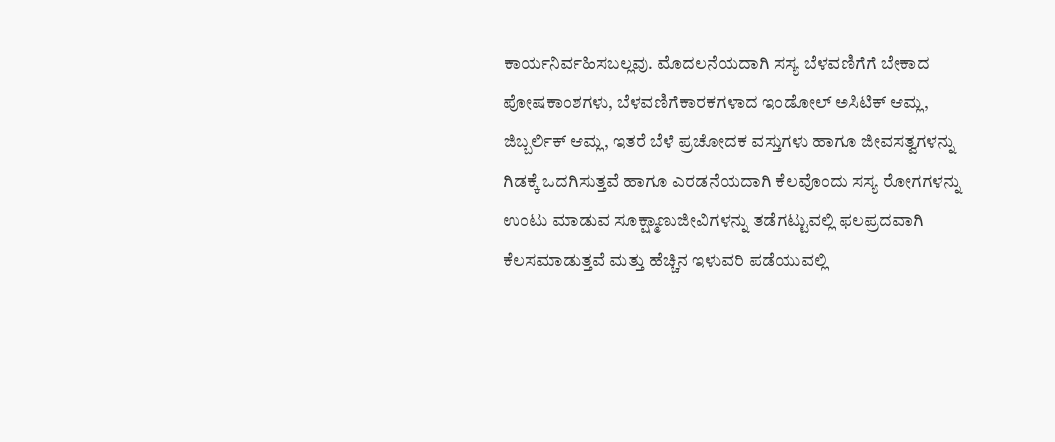ಕಾರ್ಯನಿರ್ವಹಿಸಬಲ್ಲವು. ಮೊದಲನೆಯದಾಗಿ ಸಸ್ಯ ಬೆಳವಣಿಗೆಗೆ ಬೇಕಾದ ಪೋಷಕಾಂಶಗಳು, ಬೆಳವಣಿಗೆಕಾರಕಗಳಾದ ಇಂಡೋಲ್ ಅಸಿಟಿಕ್ ಆಮ್ಲ, ಜಿಬ್ಬರ್ಲಿಕ್ ಆಮ್ಲ, ಇತರೆ ಬೆಳೆ ಪ್ರಚೋದಕ ವಸ್ತುಗಳು ಹಾಗೂ ಜೀವಸತ್ವಗಳನ್ನು ಗಿಡಕ್ಕೆ ಒದಗಿಸುತ್ತವೆ ಹಾಗೂ ಎರಡನೆಯದಾಗಿ ಕೆಲವೊಂದು ಸಸ್ಯ ರೋಗಗಳನ್ನು ಉಂಟು ಮಾಡುವ ಸೂಕ್ಷ್ಮಾಣುಜೀವಿಗಳನ್ನು ತಡೆಗಟ್ಟುವಲ್ಲಿ ಫಲಪ್ರದವಾಗಿ ಕೆಲಸಮಾಡುತ್ತವೆ ಮತ್ತು ಹೆಚ್ಚಿನ ಇಳುವರಿ ಪಡೆಯುವಲ್ಲಿ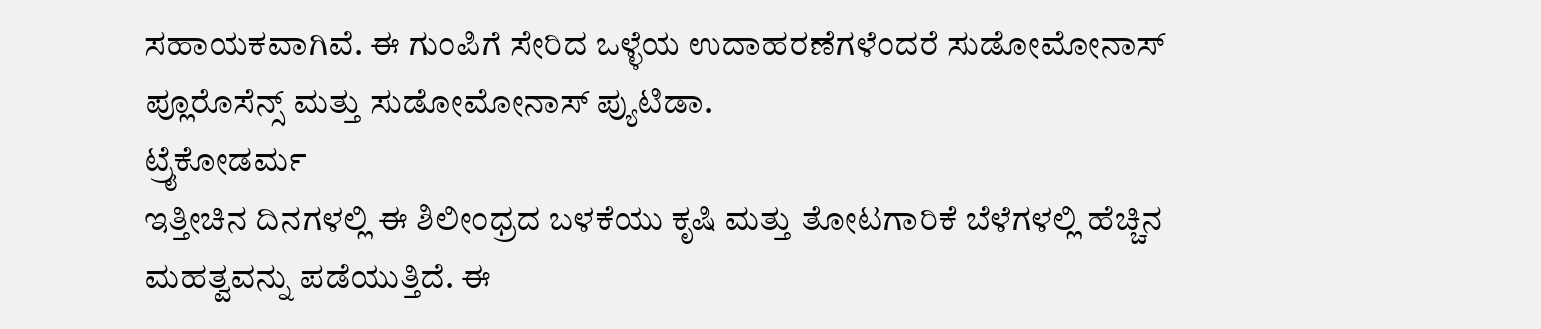ಸಹಾಯಕವಾಗಿವೆ. ಈ ಗುಂಪಿಗೆ ಸೇರಿದ ಒಳ್ಳೆಯ ಉದಾಹರಣೆಗಳೆಂದರೆ ಸುಡೋಮೋನಾಸ್ ಪ್ಲೂರೊಸೆನ್ಸ್ ಮತ್ತು ಸುಡೋಮೋನಾಸ್ ಪ್ಯುಟಿಡಾ.
ಟ್ರೈಕೋಡರ್ಮ
ಇತ್ತೀಚಿನ ದಿನಗಳಲ್ಲಿ ಈ ಶಿಲೀಂಧ್ರದ ಬಳಕೆಯು ಕೃಷಿ ಮತ್ತು ತೋಟಗಾರಿಕೆ ಬೆಳೆಗಳಲ್ಲಿ ಹೆಚ್ಚಿನ ಮಹತ್ವವನ್ನು ಪಡೆಯುತ್ತಿದೆ. ಈ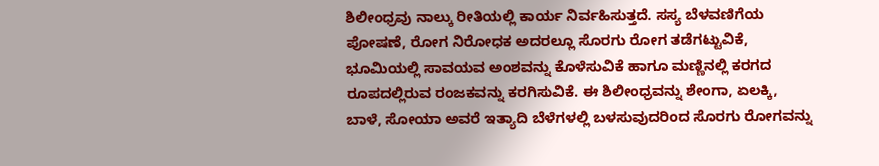ಶಿಲೀಂಧ್ರವು ನಾಲ್ಕು ರೀತಿಯಲ್ಲಿ ಕಾರ್ಯ ನಿರ್ವಹಿಸುತ್ತದೆ. ಸಸ್ಯ ಬೆಳವಣಿಗೆಯ ಪೋಷಣೆ, ರೋಗ ನಿರೋಧಕ ಅದರಲ್ಲೂ ಸೊರಗು ರೋಗ ತಡೆಗಟ್ಟುವಿಕೆ, ಭೂಮಿಯಲ್ಲಿ ಸಾವಯವ ಅಂಶವನ್ನು ಕೊಳೆಸುವಿಕೆ ಹಾಗೂ ಮಣ್ಣಿನಲ್ಲಿ ಕರಗದ ರೂಪದಲ್ಲಿರುವ ರಂಜಕವನ್ನು ಕರಗಿಸುವಿಕೆ. ಈ ಶಿಲೀಂಧ್ರವನ್ನು ಶೇಂಗಾ, ಏಲಕ್ಕಿ, ಬಾಳೆ, ಸೋಯಾ ಅವರೆ ಇತ್ಯಾದಿ ಬೆಳೆಗಳಲ್ಲಿ ಬಳಸುವುದರಿಂದ ಸೊರಗು ರೋಗವನ್ನು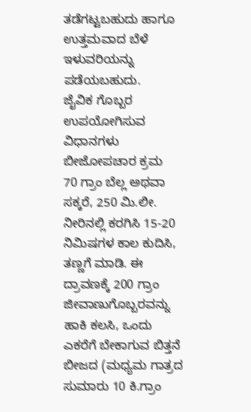ತಡೆಗಟ್ಟಬಹುದು ಹಾಗೂ ಉತ್ತಮವಾದ ಬೆಳೆ ಇಳುವರಿಯನ್ನು ಪಡೆಯಬಹುದು.
ಜೈವಿಕ ಗೊಬ್ಬರ ಉಪಯೋಗಿಸುವ ವಿಧಾನಗಳು
ಬೀಜೋಪಚಾರ ಕ್ರಮ
70 ಗ್ರಾಂ ಬೆಲ್ಲ ಅಥವಾ ಸಕ್ಕರೆ, 250 ಮಿ.ಲೀ. ನೀರಿನಲ್ಲಿ ಕರಗಿಸಿ 15-20 ನಿಮಿಷಗಳ ಕಾಲ ಕುದಿಸಿ, ತಣ್ಣಗೆ ಮಾಡಿ. ಈ ದ್ರಾವಣಕ್ಕೆ 200 ಗ್ರಾಂ ಜೀವಾಣುಗೊಬ್ಬರವನ್ನು ಹಾಕಿ ಕಲಸಿ, ಒಂದು ಎಕರೆಗೆ ಬೇಕಾಗುವ ಬಿತ್ತನೆ ಬೀಜದ (ಮಧ್ಯಮ ಗಾತ್ರದ ಸುಮಾರು 10 ಕಿ.ಗ್ರಾಂ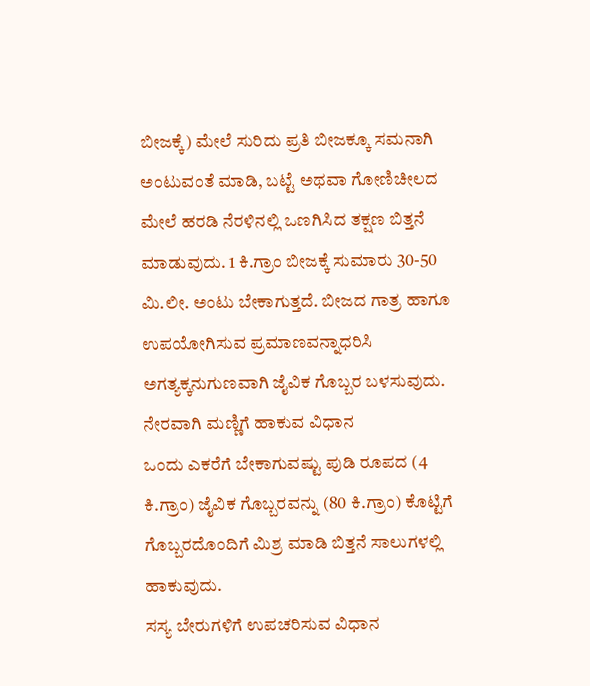ಬೀಜಕ್ಕೆ) ಮೇಲೆ ಸುರಿದು ಪ್ರತಿ ಬೀಜಕ್ಕೂ ಸಮನಾಗಿ ಅಂಟುವಂತೆ ಮಾಡಿ, ಬಟ್ಟೆ ಅಥವಾ ಗೋಣಿಚೀಲದ ಮೇಲೆ ಹರಡಿ ನೆರಳಿನಲ್ಲಿ ಒಣಗಿಸಿದ ತಕ್ಷಣ ಬಿತ್ತನೆ ಮಾಡುವುದು. 1 ಕಿ.ಗ್ರಾಂ ಬೀಜಕ್ಕೆ ಸುಮಾರು 30-50 ಮಿ.ಲೀ. ಅಂಟು ಬೇಕಾಗುತ್ತದೆ. ಬೀಜದ ಗಾತ್ರ ಹಾಗೂ ಉಪಯೋಗಿಸುವ ಪ್ರಮಾಣವನ್ನಾಧರಿಸಿ ಅಗತ್ಯಕ್ಕನುಗುಣವಾಗಿ ಜೈವಿಕ ಗೊಬ್ಬರ ಬಳಸುವುದು.
ನೇರವಾಗಿ ಮಣ್ಣಿಗೆ ಹಾಕುವ ವಿಧಾನ
ಒಂದು ಎಕರೆಗೆ ಬೇಕಾಗುವಷ್ಟು ಪುಡಿ ರೂಪದ (4 ಕಿ.ಗ್ರಾಂ) ಜೈವಿಕ ಗೊಬ್ಬರವನ್ನು (80 ಕಿ.ಗ್ರಾಂ) ಕೊಟ್ಟಿಗೆ ಗೊಬ್ಬರದೊಂದಿಗೆ ಮಿಶ್ರ ಮಾಡಿ ಬಿತ್ತನೆ ಸಾಲುಗಳಲ್ಲಿ ಹಾಕುವುದು.
ಸಸ್ಯ ಬೇರುಗಳಿಗೆ ಉಪಚರಿಸುವ ವಿಧಾನ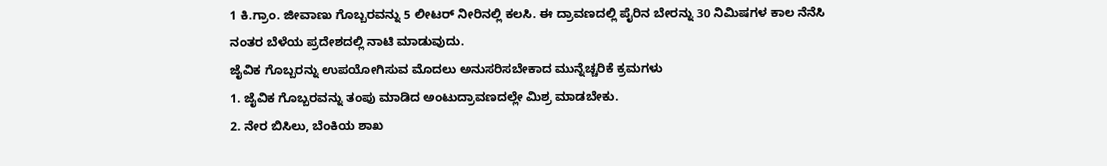1 ಕಿ.ಗ್ರಾಂ. ಜೀವಾಣು ಗೊಬ್ಬರವನ್ನು 5 ಲೀಟರ್ ನೀರಿನಲ್ಲಿ ಕಲಸಿ. ಈ ದ್ರಾವಣದಲ್ಲಿ ಪೈರಿನ ಬೇರನ್ನು 30 ನಿಮಿಷಗಳ ಕಾಲ ನೆನೆಸಿ ನಂತರ ಬೆಳೆಯ ಪ್ರದೇಶದಲ್ಲಿ ನಾಟಿ ಮಾಡುವುದು.
ಜೈವಿಕ ಗೊಬ್ಬರನ್ನು ಉಪಯೋಗಿಸುವ ಮೊದಲು ಅನುಸರಿಸಬೇಕಾದ ಮುನ್ನೆಚ್ಚರಿಕೆ ಕ್ರಮಗಳು
1. ಜೈವಿಕ ಗೊಬ್ಬರವನ್ನು ತಂಪು ಮಾಡಿದ ಅಂಟುದ್ರಾವಣದಲ್ಲೇ ಮಿಶ್ರ ಮಾಡಬೇಕು.
2. ನೇರ ಬಿಸಿಲು, ಬೆಂಕಿಯ ಶಾಖ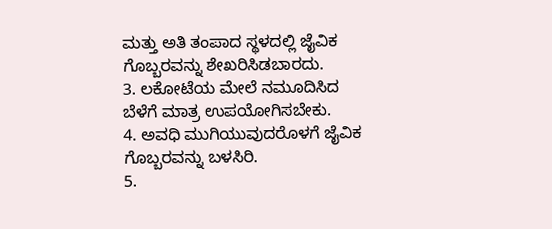ಮತ್ತು ಅತಿ ತಂಪಾದ ಸ್ಥಳದಲ್ಲಿ ಜೈವಿಕ ಗೊಬ್ಬರವನ್ನು ಶೇಖರಿಸಿಡಬಾರದು.
3. ಲಕೋಟೆಯ ಮೇಲೆ ನಮೂದಿಸಿದ ಬೆಳೆಗೆ ಮಾತ್ರ ಉಪಯೋಗಿಸಬೇಕು.
4. ಅವಧಿ ಮುಗಿಯುವುದರೊಳಗೆ ಜೈವಿಕ ಗೊಬ್ಬರವನ್ನು ಬಳಸಿರಿ.
5.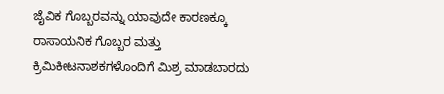ಜೈವಿಕ ಗೊಬ್ಬರವನ್ನು ಯಾವುದೇ ಕಾರಣಕ್ಕೂ ರಾಸಾಯನಿಕ ಗೊಬ್ಬರ ಮತ್ತು ಕ್ರಿಮಿಕೀಟನಾಶಕಗಳೊಂದಿಗೆ ಮಿಶ್ರ ಮಾಡಬಾರದು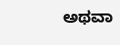ಅಥವಾ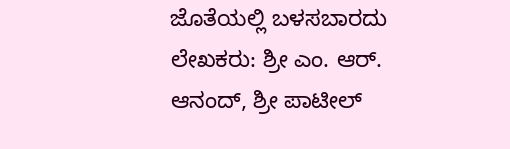ಜೊತೆಯಲ್ಲಿ ಬಳಸಬಾರದು
ಲೇಖಕರು: ಶ್ರೀ ಎಂ. ಆರ್. ಆನಂದ್, ಶ್ರೀ ಪಾಟೀಲ್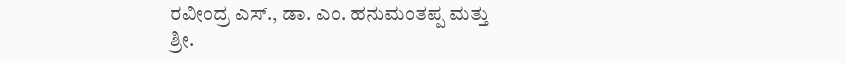ರವೀಂದ್ರ ಎಸ್., ಡಾ. ಎಂ. ಹನುಮಂತಪ್ಪ ಮತ್ತು ಶ್ರೀ.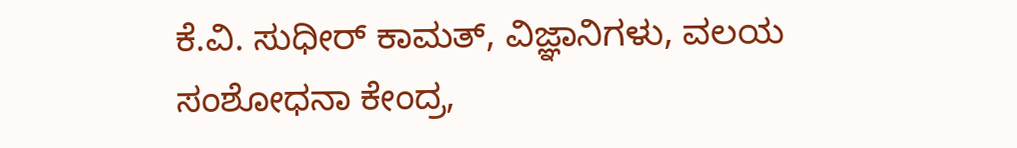ಕೆ.ವಿ. ಸುಧೀರ್ ಕಾಮತ್, ವಿಜ್ಞಾನಿಗಳು, ವಲಯ ಸಂಶೋಧನಾ ಕೇಂದ್ರ,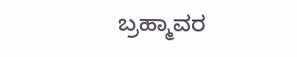ಬ್ರಹ್ಮಾವರ